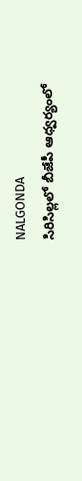NALGONDA
సిరిసిల్లలో బీజేపీ ఆధ్వర్యంలో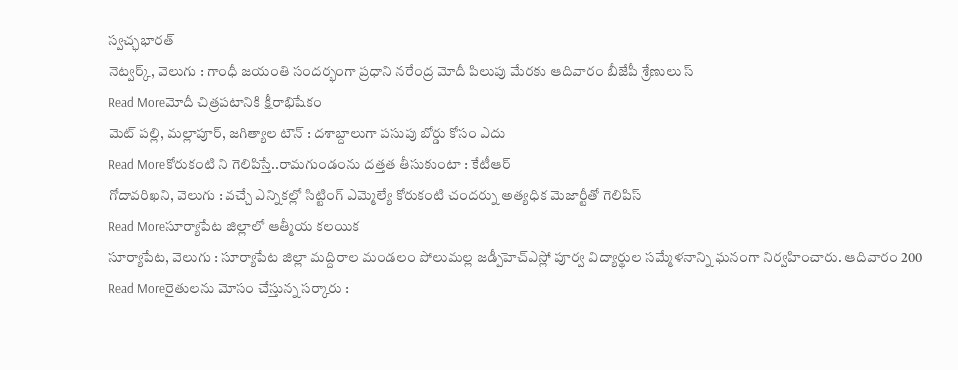స్వచ్ఛభారత్
నెట్వర్క్, వెలుగు : గాంధీ జయంతి సందర్భంగా ప్రధాని నరేంద్ర మోదీ పిలుపు మేరకు ఆదివారం బీజేపీ శ్రేణులు స్
Read Moreమోదీ చిత్రపటానికి క్షీరాభిషేకం
మెట్ పల్లి, మల్లాపూర్, జగిత్యాల టౌన్ : దశాబ్దాలుగా పసుపు బోర్డు కోసం ఎదు
Read Moreకోరుకంటి ని గెలిపిస్తే..రామగుండంను దత్తత తీసుకుంటా : కేటీఆర్
గోదావరిఖని, వెలుగు : వచ్చే ఎన్నికల్లో సిట్టింగ్ ఎమ్మెల్యే కోరుకంటి చందర్ను అత్యధిక మెజార్టీతో గెలిపిస్
Read Moreసూర్యాపేట జిల్లాలో ఆత్మీయ కలయిక
సూర్యాపేట, వెలుగు : సూర్యాపేట జిల్లా మద్దిరాల మండలం పోలుమల్ల జడ్పీహెచ్ఎస్లో పూర్వ విద్యార్థుల సమ్మేళనాన్ని ఘనంగా నిర్వహించారు. ఆదివారం 200
Read Moreరైతులను మోసం చేస్తున్న సర్కారు :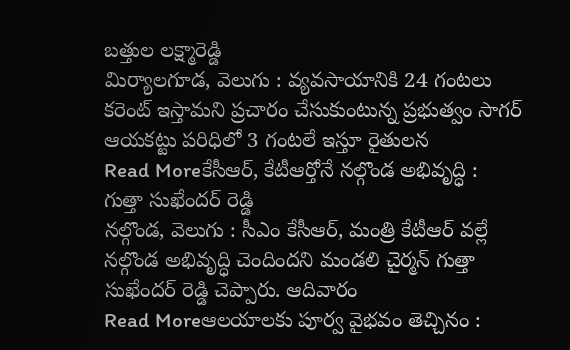బత్తుల లక్ష్మారెడ్డి
మిర్యాలగూడ, వెలుగు : వ్యవసాయానికి 24 గంటలు కరెంట్ ఇస్తామని ప్రచారం చేసుకుంటున్న ప్రభుత్వం సాగర్ ఆయకట్టు పరిధిలో 3 గంటలే ఇస్తూ రైతులన
Read Moreకేసీఆర్, కేటీఆర్తోనే నల్గొండ అభివృద్ధి : గుత్తా సుఖేందర్ రెడ్డి
నల్గొండ, వెలుగు : సీఎం కేసీఆర్, మంత్రి కేటీఆర్ వల్లే నల్గొండ అభివృద్ధి చెందిందని మండలి చైర్మన్ గుత్తా సుఖేందర్ రెడ్డి చెప్పారు. ఆదివారం
Read Moreఆలయాలకు పూర్వ వైభవం తెచ్చినం :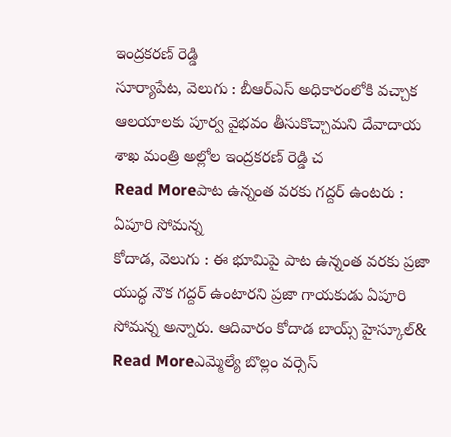ఇంద్రకరణ్ రెడ్డి
సూర్యాపేట, వెలుగు : బీఆర్ఎస్ అధికారంలోకి వచ్చాక ఆలయాలకు పూర్వ వైభవం తీసుకొచ్చామని దేవాదాయ శాఖ మంత్రి అల్లోల ఇంద్రకరణ్ రెడ్డి చ
Read Moreపాట ఉన్నంత వరకు గద్దర్ ఉంటరు : ఏపూరి సోమన్న
కోదాడ, వెలుగు : ఈ భూమిపై పాట ఉన్నంత వరకు ప్రజా యుద్ధ నౌక గద్దర్ ఉంటారని ప్రజా గాయకుడు ఏపూరి సోమన్న అన్నారు. ఆదివారం కోదాడ బాయ్స్ హైస్కూల్&
Read Moreఎమ్మెల్యే బొల్లం వర్సెస్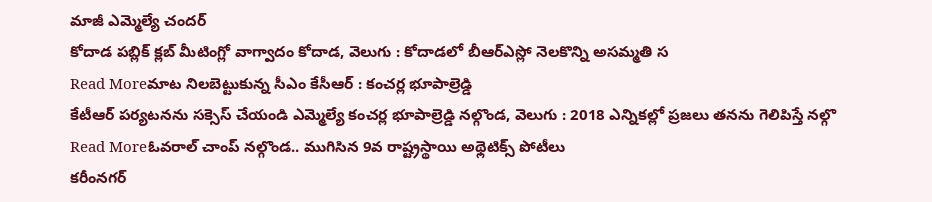మాజీ ఎమ్మెల్యే చందర్
కోదాడ పబ్లిక్ క్లబ్ మీటింగ్లో వాగ్వాదం కోదాడ, వెలుగు : కోదాడలో బీఆర్ఎస్లో నెలకొన్ని అసమ్మతి స
Read Moreమాట నిలబెట్టుకున్న సీఎం కేసీఆర్ : కంచర్ల భూపాల్రెడ్డి
కేటీఆర్ పర్యటనను సక్సెస్ చేయండి ఎమ్మెల్యే కంచర్ల భూపాల్రెడ్డి నల్గొండ, వెలుగు : 2018 ఎన్నికల్లో ప్రజలు తనను గెలిపిస్తే నల్గొ
Read Moreఓవరాల్ చాంప్ నల్గొండ.. ముగిసిన 9వ రాష్ట్రస్థాయి అథ్లెటిక్స్ పోటీలు
కరీంనగర్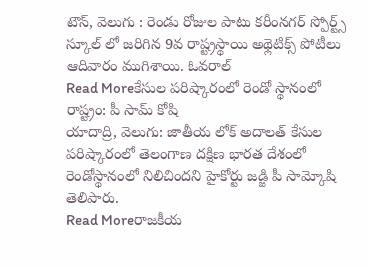టౌన్, వెలుగు : రెండు రోజుల పాటు కరీంనగర్ స్పోర్ట్స్ స్కూల్ లో జరిగిన 9వ రాష్ట్రస్థాయి అథ్లెటిక్స్ పోటీలు ఆదివారం ముగిశాయి. ఓవరాల్
Read Moreకేసుల పరిష్కారంలో రెండో స్థానంలో రాష్ట్రం: పీ సామ్ కోషి
యాదాద్రి, వెలుగు: జాతీయ లోక్ అదాలత్ కేసుల పరిష్కారంలో తెలంగాణ దక్షిణ భారత దేశంలో రెండోస్థానంలో నిలిచిందని హైకోర్టు జడ్జి పీ సామ్కోషి తెలిపారు.
Read Moreరాజకీయ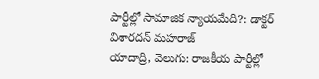పార్టీల్లో సామాజిక న్యాయమేది?: డాక్టర్ విశారదన్ మహరాజ్
యాదాద్రి, వెలుగు: రాజకీయ పార్టీల్లో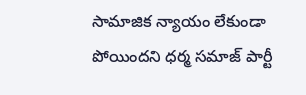సామాజిక న్యాయం లేకుండా పోయిందని ధర్మ సమాజ్ పార్టీ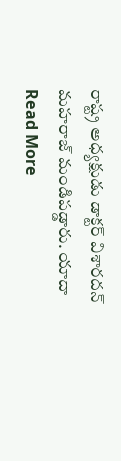రాష్ట్ర అధ్యక్షుడు డాక్టర్ విశారదన్ మహరాజ్ మండిపడ్డారు. యాదా
Read More